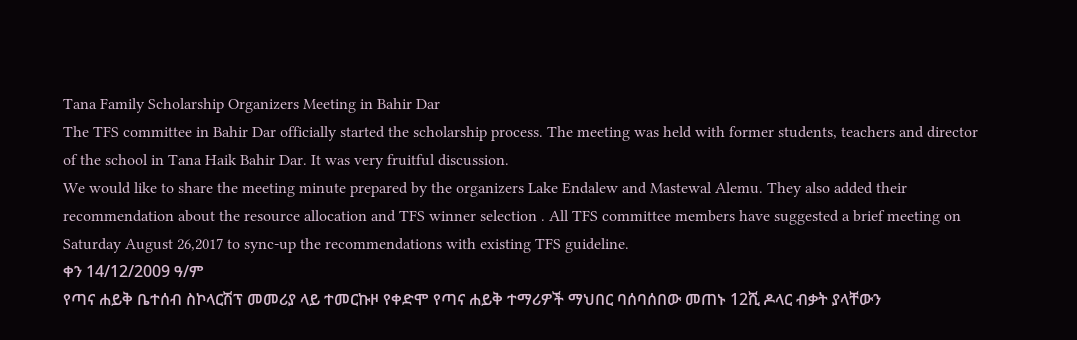Tana Family Scholarship Organizers Meeting in Bahir Dar
The TFS committee in Bahir Dar officially started the scholarship process. The meeting was held with former students, teachers and director of the school in Tana Haik Bahir Dar. It was very fruitful discussion.
We would like to share the meeting minute prepared by the organizers Lake Endalew and Mastewal Alemu. They also added their recommendation about the resource allocation and TFS winner selection . All TFS committee members have suggested a brief meeting on Saturday August 26,2017 to sync-up the recommendations with existing TFS guideline.
ቀን 14/12/2009 ዓ/ም
የጣና ሐይቅ ቤተሰብ ስኮላርሽፕ መመሪያ ላይ ተመርኩዞ የቀድሞ የጣና ሐይቅ ተማሪዎች ማህበር ባሰባሰበው መጠኑ 12ሺ ዶላር ብቃት ያላቸውን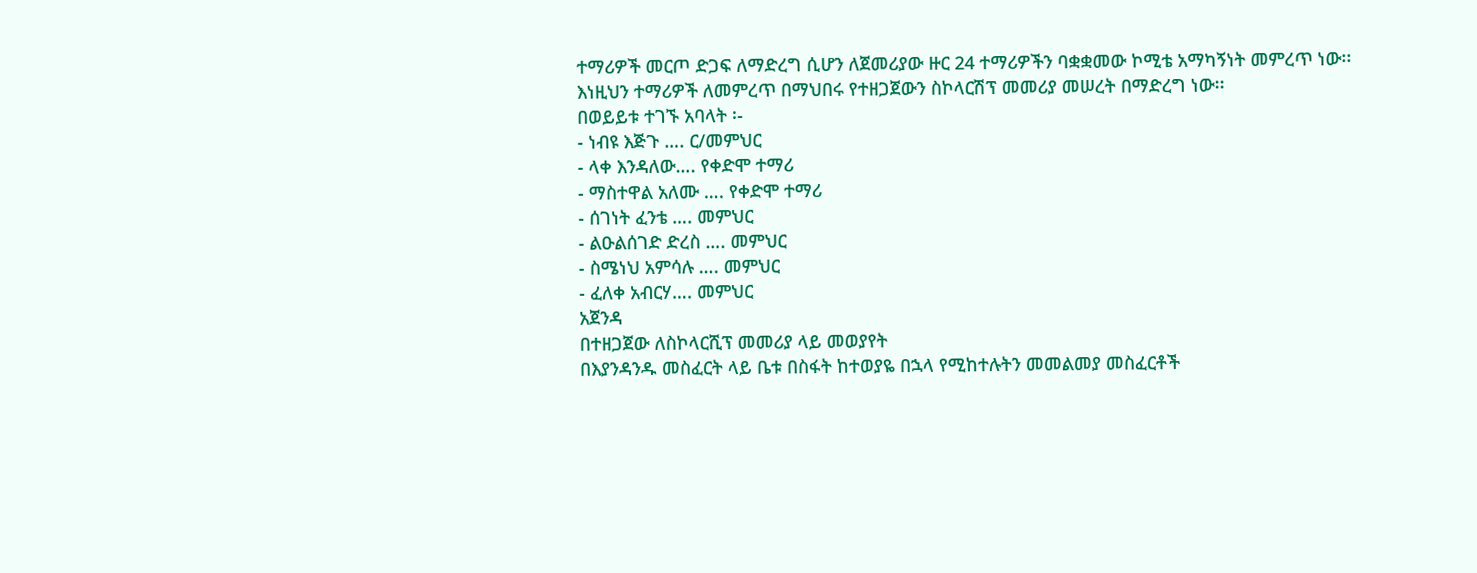ተማሪዎች መርጦ ድጋፍ ለማድረግ ሲሆን ለጀመሪያው ዙር 24 ተማሪዎችን ባቋቋመው ኮሚቴ አማካኝነት መምረጥ ነው፡፡
እነዚህን ተማሪዎች ለመምረጥ በማህበሩ የተዘጋጀውን ስኮላርሽፕ መመሪያ መሠረት በማድረግ ነው፡፡
በወይይቱ ተገኙ አባላት ፡-
- ነብዩ እጅጉ …. ር/መምህር
- ላቀ እንዳለው…. የቀድሞ ተማሪ
- ማስተዋል አለሙ …. የቀድሞ ተማሪ
- ሰገነት ፈንቴ …. መምህር
- ልዑልሰገድ ድረስ …. መምህር
- ስሜነህ አምሳሉ …. መምህር
- ፈለቀ አብርሃ…. መምህር
አጀንዳ
በተዘጋጀው ለስኮላርሺፕ መመሪያ ላይ መወያየት
በእያንዳንዱ መስፈርት ላይ ቤቱ በስፋት ከተወያዬ በኋላ የሚከተሉትን መመልመያ መስፈርቶች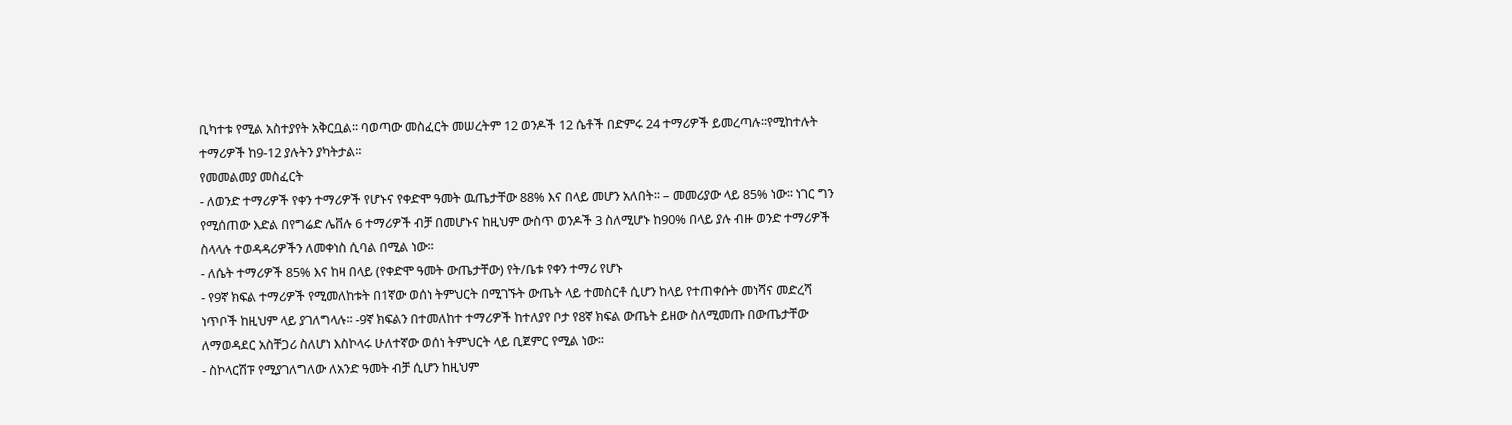ቢካተቱ የሚል አስተያየት አቅርቧል፡፡ ባወጣው መስፈርት መሠረትም 12 ወንዶች 12 ሴቶች በድምሩ 24 ተማሪዎች ይመረጣሉ፡፡የሚከተሉት ተማሪዎች ከ9-12 ያሉትን ያካትታል፡፡
የመመልመያ መስፈርት
- ለወንድ ተማሪዎች የቀን ተማሪዎች የሆኑና የቀድሞ ዓመት ዉጤታቸው 88% እና በላይ መሆን አለበት፡፡ – መመሪያው ላይ 85% ነው፡፡ ነገር ግን የሚሰጠው እድል በየግሬድ ሌቨሉ 6 ተማሪዎች ብቻ በመሆኑና ከዚህም ውስጥ ወንዶች 3 ስለሚሆኑ ከ90% በላይ ያሉ ብዙ ወንድ ተማሪዎች ስላላሉ ተወዳዳሪዎችን ለመቀነስ ሲባል በሚል ነው፡፡
- ለሴት ተማሪዎች 85% እና ከዛ በላይ (የቀድሞ ዓመት ውጤታቸው) የት/ቤቱ የቀን ተማሪ የሆኑ
- የ9ኛ ክፍል ተማሪዎች የሚመለከቱት በ1ኛው ወሰነ ትምህርት በሚገኙት ውጤት ላይ ተመስርቶ ሲሆን ከላይ የተጠቀሱት መነሻና መድረሻ ነጥቦች ከዚህም ላይ ያገለግላሉ፡፡ -9ኛ ክፍልን በተመለከተ ተማሪዎች ከተለያየ ቦታ የ8ኛ ክፍል ውጤት ይዘው ስለሚመጡ በውጤታቸው ለማወዳደር አስቸጋሪ ስለሆነ እስኮላሩ ሁለተኛው ወሰነ ትምህርት ላይ ቢጀምር የሚል ነው፡፡
- ስኮላርሽፑ የሚያገለግለው ለአንድ ዓመት ብቻ ሲሆን ከዚህም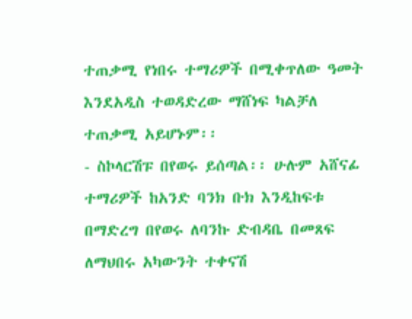ተጠቃሚ የነበሩ ተማሪዎች በሚቀጥለው ዓመት እንደአዲስ ተወዳድረው ማሸነፍ ካልቻለ ተጠቃሚ አይሆኑም፡፡
- ስኮላርሽፑ በየወሩ ይሰጣል፡፡ ሁሉም አሸናፊ ተማሪዎች ከአንድ ባንክ ቡክ እንዲከፍቱ በማድረግ በየወሩ ለባንኩ ድብዳቤ በመጸፍ ለማህበሩ አካውንት ተቀናሽ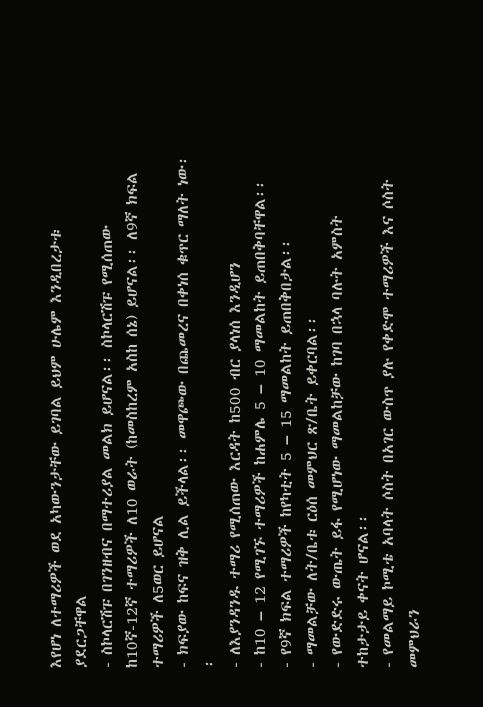እየሆነ ለተማሪዎች ወደ አካውንታቸው ይገባል ይህም ሁሌም እንዲበረታቱ ያደርጋቸዋል
- ስኮላርሽፑ በገንዘብና በማተሪያል መልክ ይሆናል፡፡ ስኮላርሽፑ የሚሰጠው ከ10ኛ-12ኛ ተማሪዎች ለ10 ወራት (ከመስከረም አስከ ሰኔ) ይሆናል፡፡ ለ9ኛ ክፍል ተማሪዎች ለ5ወር ይሆናል
- ክፍያው ከፍና ዝቅ ሊል ይችላል፡፡ መዋጮው በጨመረና በቀነሰ ቁጥር ማለት ነው፡፡
- ለእያንዳንዱ ተማሪ የሚሰጠው እርዳት ከ500 ብር ያላነሰ እንዲሆን
- ከ10 – 12 የሚገኙ ተማሪዎች ከሐምሌ 5 – 10 ማመልከት ይጠበቅባቸዋል፡፡
- የ9ኛ ክፍል ተማሪዎች ከየካቲት 5 – 15 ማመልከት ይጠበቅበታል፡፡
- ማመልቻው ለት/ቤቱ ርዕሰ መምህር ጽ/ቤት ይቀርባል፡፡
- የውድድሩ ውጤት ይፋ የሚሆነው ማመልከቻው ከገባ በኋላ ባሉት አምስት ተከታታይ ቀናት ሆናል፡፡
- የመልማይ ኮሚቴ አባላት ሶስት በአገር ውስጥ ያሉ የቀድሞ ተማሪዎች እና ሶስት መምህራን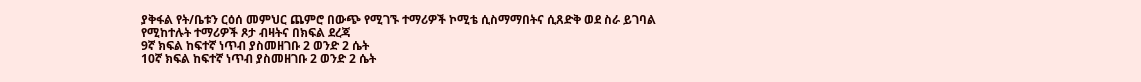ያቅፋል የት/ቤቱን ርዕሰ መምህር ጨምሮ በውጭ የሚገኙ ተማሪዎች ኮሚቴ ሲስማማበትና ሲጸድቅ ወደ ስራ ይገባል
የሚከተሉት ተማሪዎች ጾታ ብዛትና በክፍል ደረጃ
9ኛ ክፍል ከፍተኛ ነጥብ ያስመዘገቡ 2 ወንድ 2 ሴት
10ኛ ክፍል ከፍተኛ ነጥብ ያስመዘገቡ 2 ወንድ 2 ሴት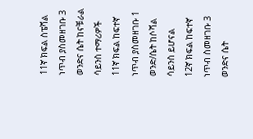11ኛ ክፍል ስፔሻል ነጥብ ያስመዘገቡ 3 ወንድና ሴት ከናቹራል ሳይንስ ተማሪዎች
11ኛ ክፍል ከፍተኛ ነጥብ ያስመዘገቡ 1 ወንድ/ሴት ከሶሻል ሳይንስ ይሆናል
12ኛ ክፍል ከፍተኛ ነጥብ ስመዘገቡ 3 ወንድና ሴት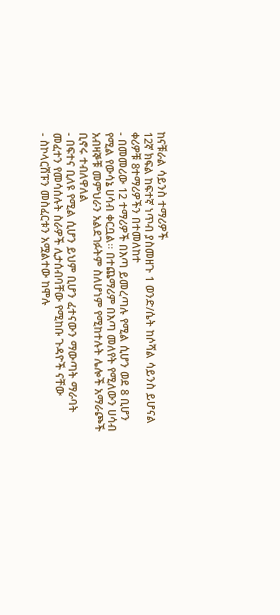ከናቹራል ሳይንስ ተማሪዎች
12ኛ ክፍል ከፍተኛ ነጥብ ያስመዘጉ 1 ወንድ/ሴት ከሶሻል ሳይንስ ይሆናል
ቀሪዎቹ 8ተማሪዎችን በተመለከተ
- በመመሪው 12 ተማሪዎች በእጣ ይመረጣሉ የሚል ሲሆን ወደ 8 ቢሆን የሚል የውሳኔ ሀሳብ ቀርቧል፡፡ በተጨማሪም በእጣ መለየት የሚለውን ሀሳብ አብዛኞቹ መምህራን አልደገፉትም ስለሆነም የሚከተሉት ሌሎች አማራጮች ቢኖሩ ተብለዋለል
- በፍተና ቢለዩ የሚል ሲሆን ይህም ቢሆን ፈተናውን ማውጣት ማራባት መፈተን የመሳሰሉት ስራዎች ሊታሰብባቸው የሚከቡ ጉዳዮች ናቸው
- ስኮላርሽፑን መስፈርቱን አሟልተው ከሞሉ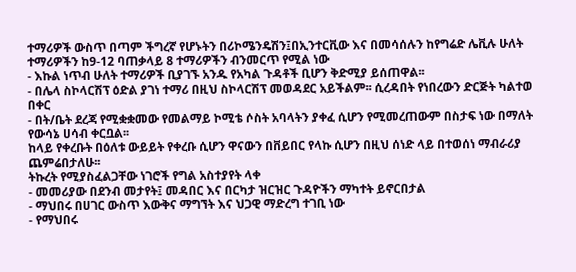ተማሪዎች ውስጥ በጣም ችግረኛ የሆኑትን በሪኮሜንዴሽን፤በኢንተርቪው እና በመሳሰሉን ከየግሬድ ሌቪሉ ሁለት ተማሪዎችን ከ9-12 ባጠቃላይ 8 ተማሪዎችን ብንመርጥ የሚል ነው
- እኩል ነጥብ ሁለት ተማሪዎች ቢያገኙ አንዱ የአካል ጉዳቶች ቢሆን ቅድሚያ ይሰጠዋል፡፡
- በሌላ ስኮላርሽፕ ዕድል ያገነ ተማሪ በዚህ ስኮላርሽፕ መወዳደር አይችልም፡፡ ሲረዳበት የነበረውን ድርጅት ካልተወ በቀር
- በት/ቤት ደረጃ የሚቋቋመው የመልማይ ኮሚቴ ሶስት አባላትን ያቀፈ ሲሆን የሚመረጠውም በስታፍ ነው በማለት የውሳኔ ሀሳብ ቀርቧል፡፡
ከላይ የቀረቡት በዕለቱ ውይይት የቀረቡ ሲሆን ዋናውን በቨይበር የላኩ ሲሆን በዚህ ሰነድ ላይ በተወሰነ ማብራሪያ ጨምሬበታለሁ፡፡
ትኩረት የሚያስፈልጋቸው ነገሮች የግል አስተያየት ላቀ
- መመሪያው በደንብ መታየት፤ መዳበር እና በርካታ ዝርዝር ጉዳዮችን ማካተት ይኖርበታል
- ማህበሩ በሀገር ውስጥ እውቅና ማግኘት እና ህጋዊ ማድረግ ተገቢ ነው
- የማህበሩ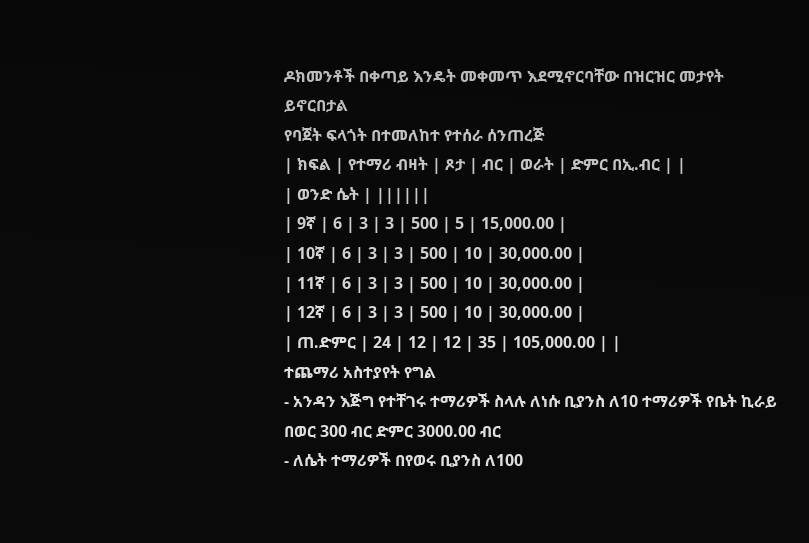ዶክመንቶች በቀጣይ እንዴት መቀመጥ እደሚኖርባቸው በዝርዝር መታየት ይኖርበታል
የባጀት ፍላጎት በተመለከተ የተሰራ ሰንጠረጅ
| ክፍል | የተማሪ ብዛት | ጾታ | ብር | ወራት | ድምር በኢ.ብር | |
| ወንድ ሴት | ||||||
| 9ኛ | 6 | 3 | 3 | 500 | 5 | 15,000.00 |
| 10ኛ | 6 | 3 | 3 | 500 | 10 | 30,000.00 |
| 11ኛ | 6 | 3 | 3 | 500 | 10 | 30,000.00 |
| 12ኛ | 6 | 3 | 3 | 500 | 10 | 30,000.00 |
| ጠ.ድምር | 24 | 12 | 12 | 35 | 105,000.00 | |
ተጨማሪ አስተያየት የግል
- አንዳን እጅግ የተቸገሩ ተማሪዎች ስላሉ ለነሱ ቢያንስ ለ10 ተማሪዎች የቤት ኪራይ በወር 300 ብር ድምር 3000.00 ብር
- ለሴት ተማሪዎች በየወሩ ቢያንስ ለ100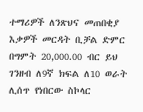ተማሪዎች ለንጽህና መጠበቂያ እቃዎች መርዳት ቢቻል ድምር በግምት 20,000.00 ብር ይህ ገንዘብ ለ9ኛ ክፍል ለ10 ወራት ሊሰጥ የነበርው ስኮላር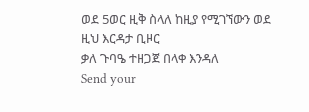ወደ 5ወር ዚቅ ስላለ ከዚያ የሚገኘውን ወደ ዚህ እርዳታ ቢዞር
ቃለ ጉባዔ ተዘጋጀ በላቀ እንዳለ
Send your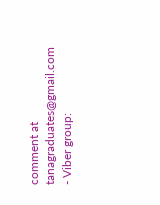comment at tanagraduates@gmail.com
- Viber group: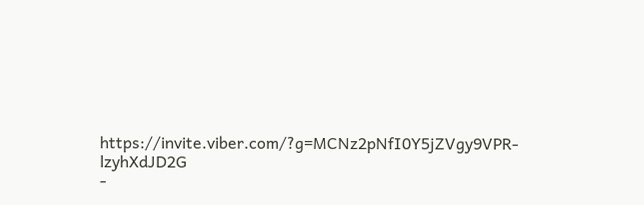https://invite.viber.com/?g=MCNz2pNfI0Y5jZVgy9VPR-lzyhXdJD2G
-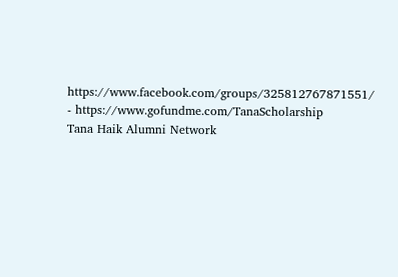https://www.facebook.com/groups/325812767871551/
- https://www.gofundme.com/TanaScholarship
Tana Haik Alumni Network